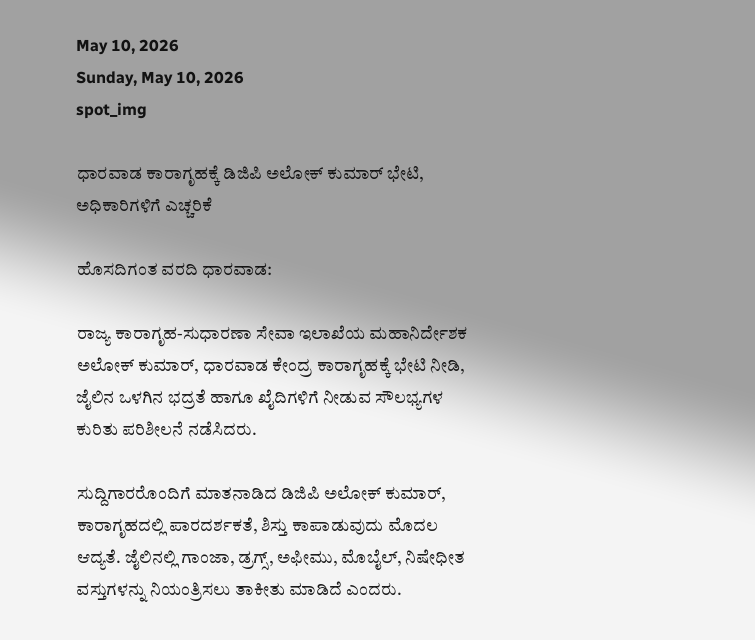May 10, 2026
Sunday, May 10, 2026
spot_img

ಧಾರವಾಡ ಕಾರಾಗೃಹಕ್ಕೆ ಡಿಜಿಪಿ ಅಲೋಕ್ ಕುಮಾರ್ ಭೇಟಿ, ಅಧಿಕಾರಿಗಳಿಗೆ ಎಚ್ಚರಿಕೆ

ಹೊಸದಿಗಂತ ವರದಿ ಧಾರವಾಡ:

ರಾಜ್ಯ ಕಾರಾಗೃಹ-ಸುಧಾರಣಾ ಸೇವಾ ಇಲಾಖೆಯ ಮಹಾನಿರ್ದೇಶಕ ಅಲೋಕ್ ಕುಮಾರ್, ಧಾರವಾಡ ಕೇಂದ್ರ ಕಾರಾಗೃಹಕ್ಕೆ ಭೇಟಿ ನೀಡಿ, ಜೈಲಿನ ಒಳಗಿನ ಭದ್ರತೆ ಹಾಗೂ ಖೈದಿಗಳಿಗೆ ನೀಡುವ ಸೌಲಭ್ಯಗಳ ಕುರಿತು ಪರಿಶೀಲನೆ ನಡೆಸಿದರು.

ಸುದ್ದಿಗಾರರೊಂದಿಗೆ ಮಾತನಾಡಿದ ಡಿಜಿಪಿ ಅಲೋಕ್ ಕುಮಾರ್, ಕಾರಾಗೃಹದಲ್ಲಿ ಪಾರದರ್ಶಕತೆ, ಶಿಸ್ತು ಕಾಪಾಡುವುದು ಮೊದಲ ಆದ್ಯತೆ. ಜೈಲಿನಲ್ಲಿ ಗಾಂಜಾ, ಡ್ರಗ್ಸ್, ಅಫೀಮು, ಮೊಬೈಲ್, ನಿಷೇಧೀತ ವಸ್ತುಗಳನ್ನು ನಿಯಂತ್ರಿಸಲು ತಾಕೀತು ಮಾಡಿದೆ ಎಂದರು.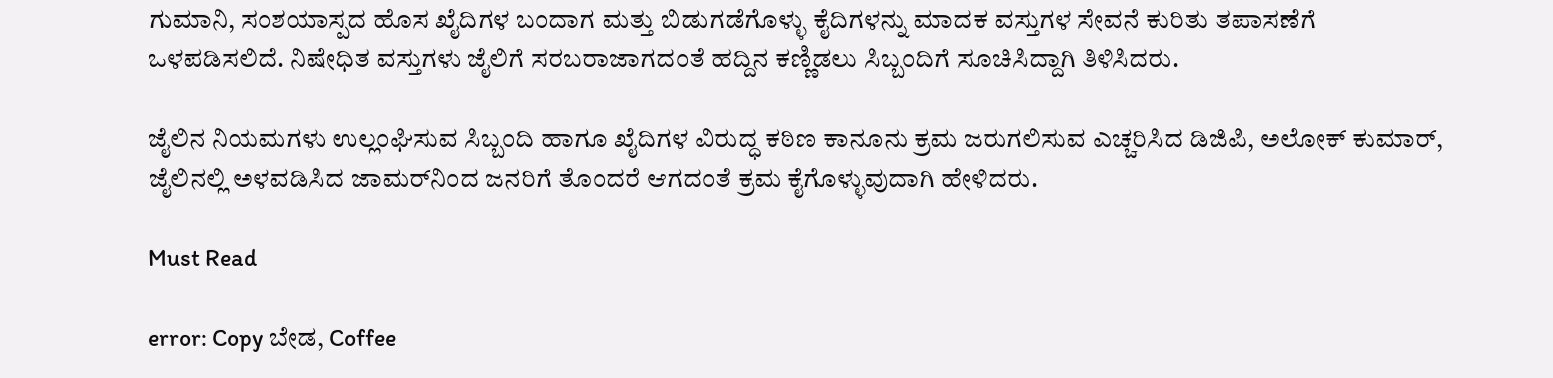ಗುಮಾನಿ, ಸಂಶಯಾಸ್ಪದ ಹೊಸ ಖೈದಿಗಳ ಬಂದಾಗ ಮತ್ತು ಬಿಡುಗಡೆಗೊಳ್ಳು ಕೈದಿಗಳನ್ನು ಮಾದಕ ವಸ್ತುಗಳ ಸೇವನೆ ಕುರಿತು ತಪಾಸಣೆಗೆ ಒಳಪಡಿಸಲಿದೆ. ನಿಷೇಧಿತ ವಸ್ತುಗಳು ಜೈಲಿಗೆ ಸರಬರಾಜಾಗದಂತೆ ಹದ್ದಿನ ಕಣ್ಣಿಡಲು ಸಿಬ್ಬಂದಿಗೆ ಸೂಚಿಸಿದ್ದಾಗಿ ತಿಳಿಸಿದರು.

ಜೈಲಿನ ನಿಯಮಗಳು ಉಲ್ಲಂಘಿಸುವ ಸಿಬ್ಬಂದಿ ಹಾಗೂ ಖೈದಿಗಳ ವಿರುದ್ಧ ಕಠಿಣ ಕಾನೂನು ಕ್ರಮ ಜರುಗಲಿಸುವ ಎಚ್ಚರಿಸಿದ ಡಿಜಿಪಿ, ಅಲೋಕ್ ಕುಮಾರ್, ಜೈಲಿನಲ್ಲಿ ಅಳವಡಿಸಿದ ಜಾಮರ್‌ನಿಂದ ಜನರಿಗೆ ತೊಂದರೆ ಆಗದಂತೆ ಕ್ರಮ ಕೈಗೊಳ್ಳುವುದಾಗಿ ಹೇಳಿದರು.

Must Read

error: Copy ಬೇಡ, Coffee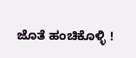ಜೊತೆ ಹಂಚಿಕೊಳ್ಳಿ !